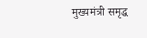मुख्यमंत्री समृद्ध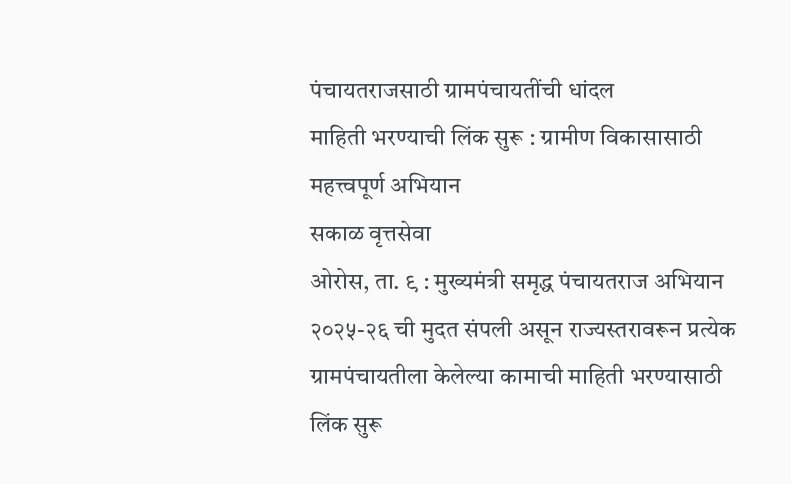पंचायतराजसाठी ग्रामपंचायतींची धांदल
माहिती भरण्याची लिंक सुरू : ग्रामीण विकासासाठी महत्त्वपूर्ण अभियान
सकाळ वृत्तसेवा
ओरोस, ता. ९ : मुख्यमंत्री समृद्ध पंचायतराज अभियान २०२५-२६ ची मुदत संपली असून राज्यस्तरावरून प्रत्येक ग्रामपंचायतीला केलेल्या कामाची माहिती भरण्यासाठी लिंक सुरू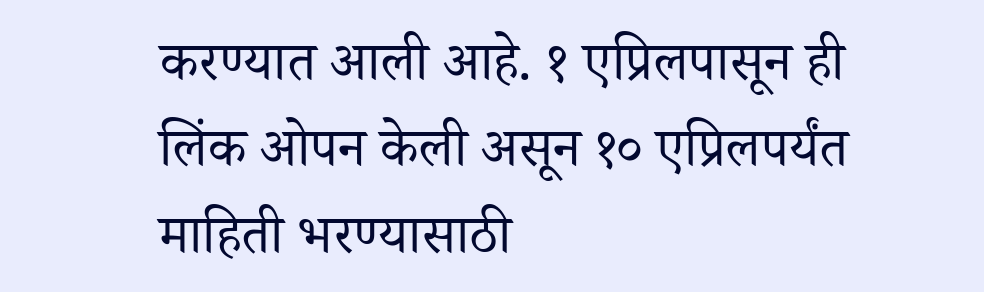करण्यात आली आहे. १ एप्रिलपासून ही लिंक ओपन केली असून १० एप्रिलपर्यंत माहिती भरण्यासाठी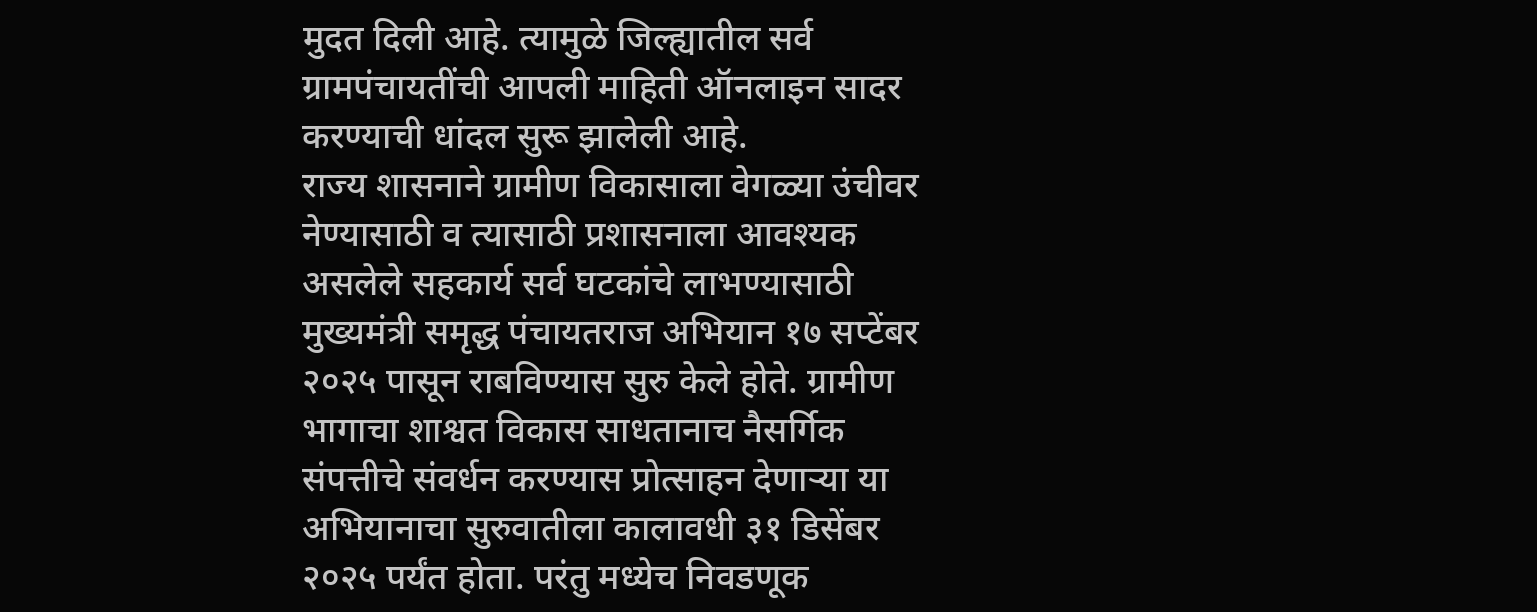मुदत दिली आहे. त्यामुळे जिल्ह्यातील सर्व ग्रामपंचायतींची आपली माहिती ऑनलाइन सादर करण्याची धांदल सुरू झालेली आहे.
राज्य शासनाने ग्रामीण विकासाला वेगळ्या उंचीवर नेण्यासाठी व त्यासाठी प्रशासनाला आवश्यक असलेले सहकार्य सर्व घटकांचे लाभण्यासाठी मुख्यमंत्री समृद्ध पंचायतराज अभियान १७ सप्टेंबर २०२५ पासून राबविण्यास सुरु केले होते. ग्रामीण भागाचा शाश्वत विकास साधतानाच नैसर्गिक संपत्तीचे संवर्धन करण्यास प्रोत्साहन देणाऱ्या या अभियानाचा सुरुवातीला कालावधी ३१ डिसेंबर २०२५ पर्यंत होता. परंतु मध्येच निवडणूक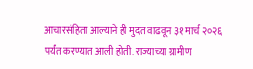आचारसंहिता आल्याने ही मुदत वाढवून ३१ मार्च २०२६ पर्यंत करण्यात आली होती. राज्याच्या ग्रामीण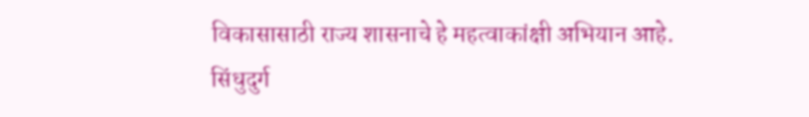विकासासाठी राज्य शासनाचे हे महत्वाकांक्षी अभियान आहे.
सिंधुदुर्ग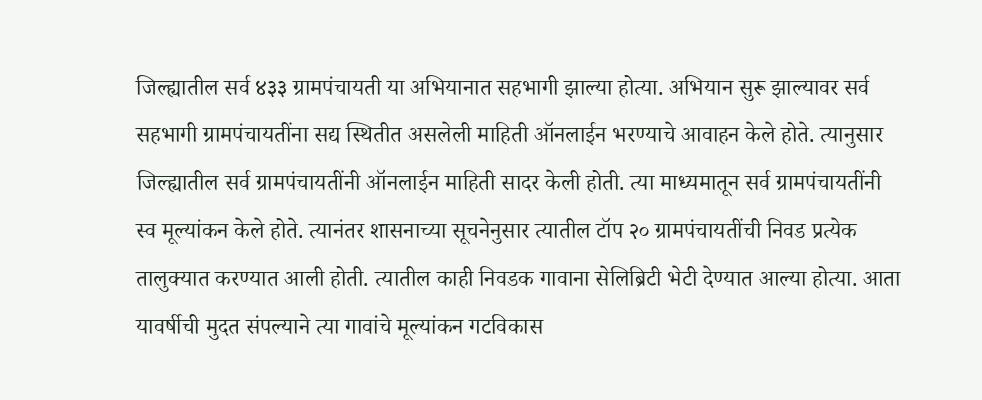जिल्ह्यातील सर्व ४३३ ग्रामपंचायती या अभियानात सहभागी झाल्या होत्या. अभियान सुरू झाल्यावर सर्व सहभागी ग्रामपंचायतींना सद्य स्थितीत असलेली माहिती ऑनलाईन भरण्याचे आवाहन केले होते. त्यानुसार जिल्ह्यातील सर्व ग्रामपंचायतींनी ऑनलाईन माहिती सादर केली होती. त्या माध्यमातून सर्व ग्रामपंचायतींनी स्व मूल्यांकन केले होते. त्यानंतर शासनाच्या सूचनेनुसार त्यातील टॉप २० ग्रामपंचायतींची निवड प्रत्येक तालुक्यात करण्यात आली होती. त्यातील काही निवडक गावाना सेलिब्रिटी भेटी देण्यात आल्या होत्या. आता यावर्षीची मुदत संपल्याने त्या गावांचे मूल्यांकन गटविकास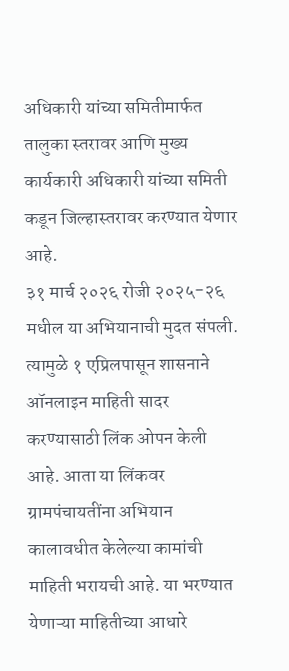अधिकारी यांच्या समितीमार्फत तालुका स्तरावर आणि मुख्य कार्यकारी अधिकारी यांच्या समिती कडून जिल्हास्तरावर करण्यात येणार आहे.
३१ मार्च २०२६ रोजी २०२५-२६ मधील या अभियानाची मुदत संपली. त्यामुळे १ एप्रिलपासून शासनाने ऑनलाइन माहिती सादर करण्यासाठी लिंक ओपन केली आहे. आता या लिंकवर ग्रामपंचायतींना अभियान कालावधीत केलेल्या कामांची माहिती भरायची आहे. या भरण्यात येणाऱ्या माहितीच्या आधारे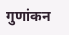गुणांकन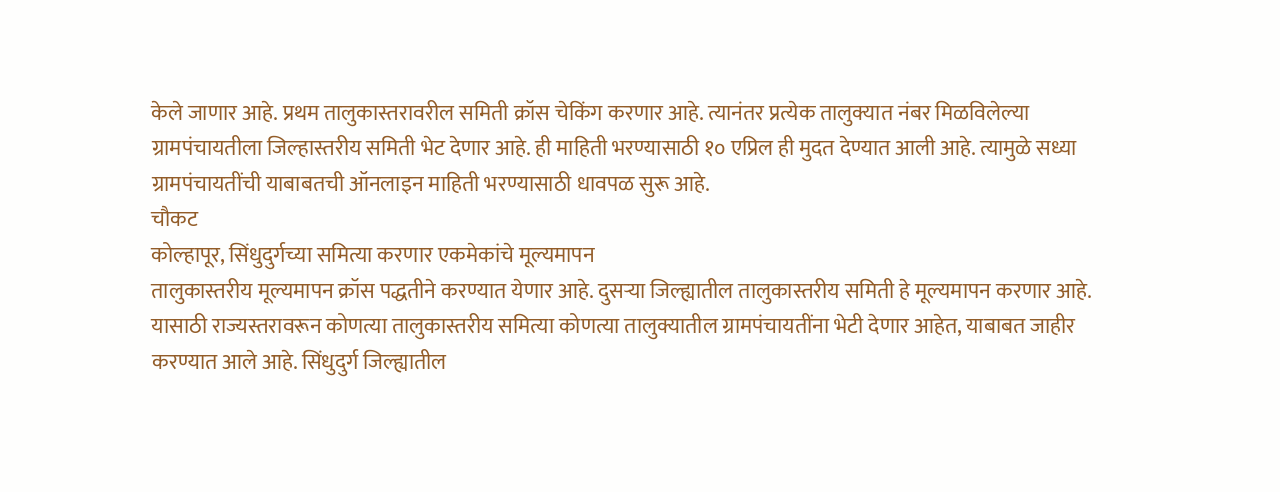केले जाणार आहे. प्रथम तालुकास्तरावरील समिती क्रॉस चेकिंग करणार आहे. त्यानंतर प्रत्येक तालुक्यात नंबर मिळविलेल्या ग्रामपंचायतीला जिल्हास्तरीय समिती भेट देणार आहे. ही माहिती भरण्यासाठी १० एप्रिल ही मुदत देण्यात आली आहे. त्यामुळे सध्या ग्रामपंचायतींची याबाबतची ऑनलाइन माहिती भरण्यासाठी धावपळ सुरू आहे.
चौकट
कोल्हापूर, सिंधुदुर्गच्या समित्या करणार एकमेकांचे मूल्यमापन
तालुकास्तरीय मूल्यमापन क्रॉस पद्धतीने करण्यात येणार आहे. दुसऱ्या जिल्ह्यातील तालुकास्तरीय समिती हे मूल्यमापन करणार आहे. यासाठी राज्यस्तरावरून कोणत्या तालुकास्तरीय समित्या कोणत्या तालुक्यातील ग्रामपंचायतींना भेटी देणार आहेत, याबाबत जाहीर करण्यात आले आहे. सिंधुदुर्ग जिल्ह्यातील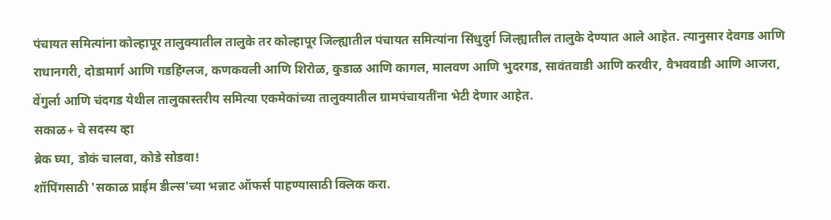पंचायत समित्यांना कोल्हापूर तालुक्यातील तालुके तर कोल्हापूर जिल्ह्यातील पंचायत समित्यांना सिंधुदुर्ग जिल्ह्यातील तालुके देण्यात आले आहेत. त्यानुसार देवगड आणि राधानगरी, दोडामार्ग आणि गडहिंग्लज, कणकवली आणि शिरोळ, कुडाळ आणि कागल, मालवण आणि भुदरगड, सावंतवाडी आणि करवीर, वैभववाडी आणि आजरा, वेंगुर्ला आणि चंदगड येथील तालुकास्तरीय समित्या एकमेकांच्या तालुक्यातील ग्रामपंचायतींना भेटी देणार आहेत.
सकाळ+ चे सदस्य व्हा
ब्रेक घ्या, डोकं चालवा, कोडे सोडवा!
शॉपिंगसाठी 'सकाळ प्राईम डील्स'च्या भन्नाट ऑफर्स पाहण्यासाठी क्लिक करा.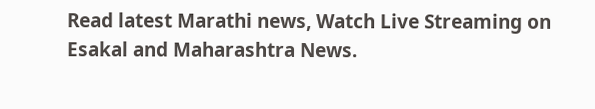Read latest Marathi news, Watch Live Streaming on Esakal and Maharashtra News.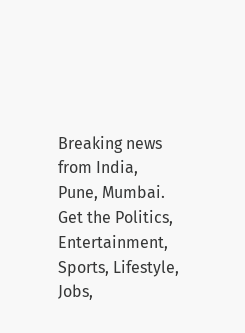Breaking news from India, Pune, Mumbai. Get the Politics, Entertainment, Sports, Lifestyle, Jobs,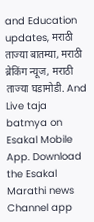and Education updates, मराठी ताज्या बातम्या, मराठी ब्रेकिंग न्यूज, मराठी ताज्या घडामोडी. And Live taja batmya on Esakal Mobile App. Download the Esakal Marathi news Channel app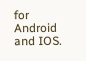for Android and IOS.